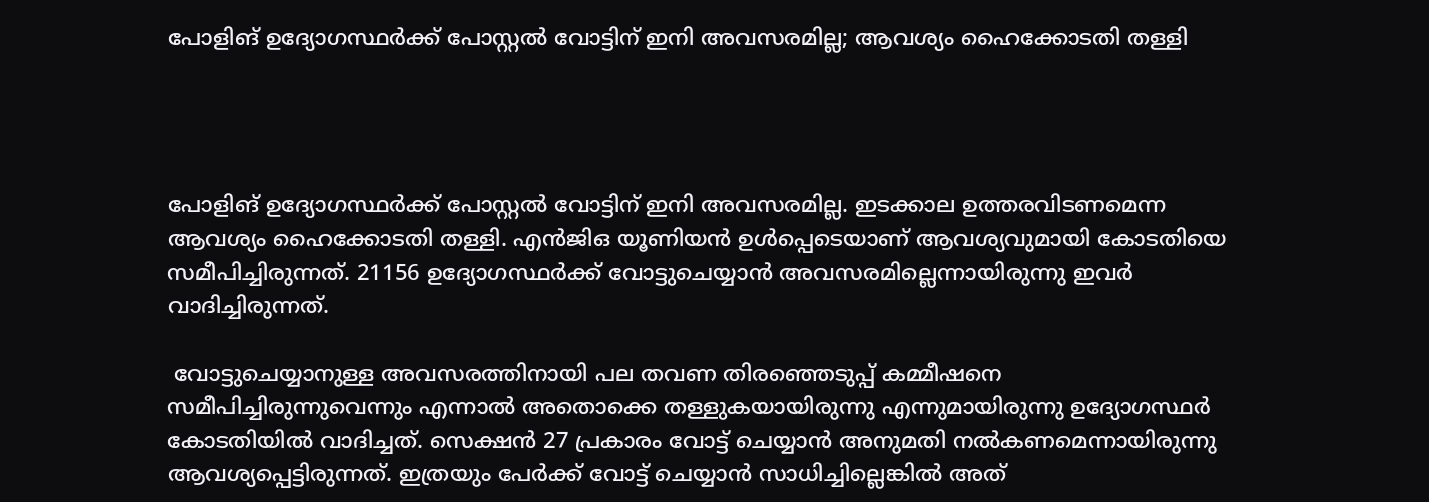പോളിങ് ഉദ്യോഗസ്ഥര്‍ക്ക് പോസ്റ്റല്‍ വോട്ടിന് ഇനി അവസരമില്ല; ആവശ്യം ഹൈക്കോടതി തള്ളി




പോളിങ് ഉദ്യോഗസ്ഥര്‍ക്ക് പോസ്റ്റല്‍ വോട്ടിന് ഇനി അവസരമില്ല. ഇടക്കാല ഉത്തരവിടണമെന്ന ആവശ്യം ഹൈക്കോടതി തള്ളി. എന്‍ജിഒ യൂണിയന്‍ ഉള്‍പ്പെടെയാണ് ആവശ്യവുമായി കോടതിയെ സമീപിച്ചിരുന്നത്. 21156 ഉദ്യോഗസ്ഥര്‍ക്ക് വോട്ടുചെയ്യാന്‍ അവസരമില്ലെന്നായിരുന്നു ഇവര്‍ വാദിച്ചിരുന്നത്.

 വോട്ടുചെയ്യാനുള്ള അവസരത്തിനായി പല തവണ തിരഞ്ഞെടുപ്പ് കമ്മീഷനെ സമീപിച്ചിരുന്നുവെന്നും എന്നാല്‍ അതൊക്കെ തള്ളുകയായിരുന്നു എന്നുമായിരുന്നു ഉദ്യോഗസ്ഥര്‍ കോടതിയില്‍ വാദിച്ചത്. സെക്ഷന്‍ 27 പ്രകാരം വോട്ട് ചെയ്യാന്‍ അനുമതി നല്‍കണമെന്നായിരുന്നു ആവശ്യപ്പെട്ടിരുന്നത്. ഇത്രയും പേര്‍ക്ക് വോട്ട് ചെയ്യാന്‍ സാധിച്ചില്ലെങ്കില്‍ അത്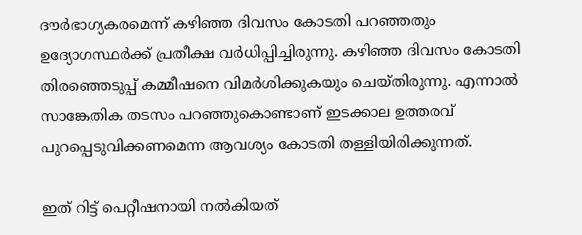ദൗര്‍ഭാഗ്യകരമെന്ന് കഴിഞ്ഞ ദിവസം കോടതി പറഞ്ഞതും ഉദ്യോഗസ്ഥര്‍ക്ക് പ്രതീക്ഷ വര്‍ധിപ്പിച്ചിരുന്നു. കഴിഞ്ഞ ദിവസം കോടതി തിരഞ്ഞെടുപ്പ് കമ്മീഷനെ വിമര്‍ശിക്കുകയും ചെയ്തിരുന്നു. എന്നാല്‍ സാങ്കേതിക തടസം പറഞ്ഞുകൊണ്ടാണ് ഇടക്കാല ഉത്തരവ് പുറപ്പെടുവിക്കണമെന്ന ആവശ്യം കോടതി തള്ളിയിരിക്കുന്നത്.

ഇത് റിട്ട് പെറ്റീഷനായി നല്‍കിയത്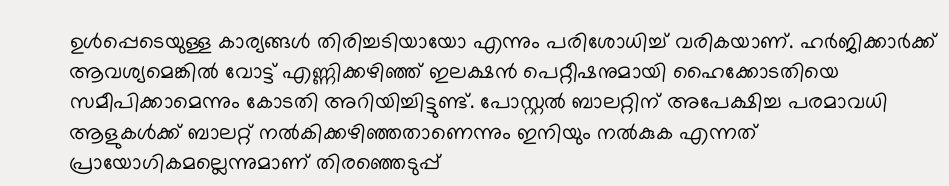ഉള്‍പ്പെടെയുള്ള കാര്യങ്ങള്‍ തിരിച്ചടിയായോ എന്നും പരിശോധിച്ച് വരികയാണ്. ഹര്‍ജിക്കാര്‍ക്ക് ആവശ്യമെങ്കില്‍ വോട്ട് എണ്ണിക്കഴിഞ്ഞ് ഇലക്ഷന്‍ പെറ്റീഷനുമായി ഹൈക്കോടതിയെ സമീപിക്കാമെന്നും കോടതി അറിയിച്ചിട്ടുണ്ട്. പോസ്റ്റല്‍ ബാലറ്റിന് അപേക്ഷിച്ച പരമാവധി ആളുകള്‍ക്ക് ബാലറ്റ് നല്‍കിക്കഴിഞ്ഞതാണെന്നും ഇനിയും നല്‍കുക എന്നത് പ്രായോഗികമല്ലെന്നുമാണ് തിരഞ്ഞെടുപ്പ്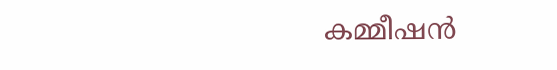കമ്മീഷന്‍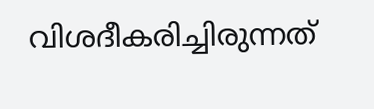വിശദീകരിച്ചിരുന്നത്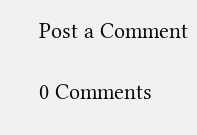Post a Comment

0 Comments